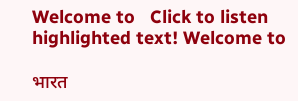Welcome to   Click to listen highlighted text! Welcome to

भारत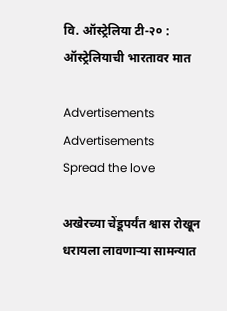वि. ऑस्ट्रेलिया टी-२० : ऑस्ट्रेलियाची भारतावर मात

Advertisements
Advertisements
Spread the love

अखेरच्या चेंडूपर्यंत श्वास रोखून धरायला लावणाऱ्या सामन्यात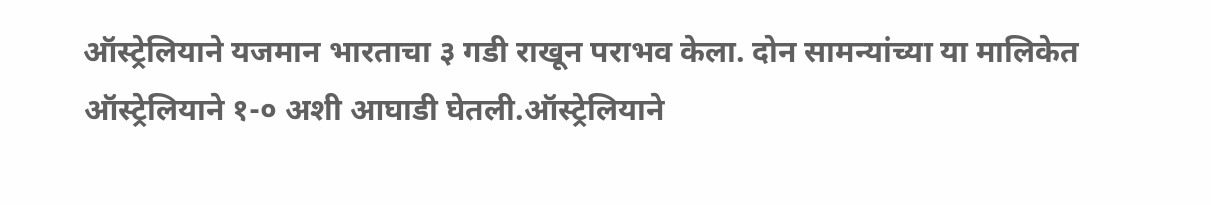ऑस्ट्रेलियाने यजमान भारताचा ३ गडी राखून पराभव केला. दोन सामन्यांच्या या मालिकेत ऑस्ट्रेलियाने १-० अशी आघाडी घेतली.ऑस्ट्रेलियाने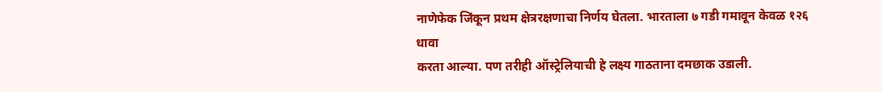नाणेफेक जिंकून प्रथम क्षेत्ररक्षणाचा निर्णय घेतला. भारताला ७ गडी गमावून केवळ १२६ धावा
करता आल्या. पण तरीही ऑस्ट्रेलियाची हे लक्ष्य गाठताना दमछाक उडाली.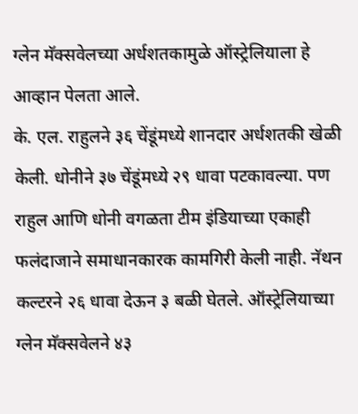ग्लेन मॅक्सवेलच्या अर्धशतकामुळे ऑस्ट्रेलियाला हे आव्हान पेलता आले.
के. एल. राहुलने ३६ चेंडूंमध्ये शानदार अर्धशतकी खेळी केली. धोनीने ३७ चेंडूंमध्ये २९ धावा पटकावल्या. पण राहुल आणि धोनी वगळता टीम इंडियाच्या एकाही फलंदाजाने समाधानकारक कामगिरी केली नाही. नॅथन कल्टरने २६ धावा देऊन ३ बळी घेतले. ऑस्ट्रेलियाच्या ग्लेन मॅक्सवेलने ४३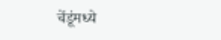चेंडूंमध्ये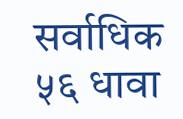सर्वाधिक ५६ धावा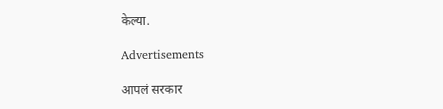केल्या.

Advertisements

आपलं सरकार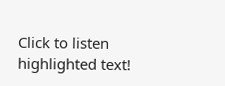Click to listen highlighted text!